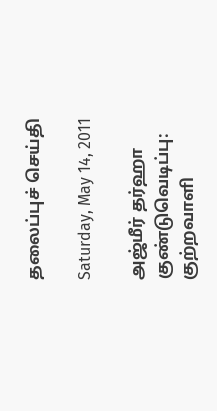தலைப்புச் செய்தி

Saturday, May 14, 2011

அஜ்மீர் தர்ஹா குண்டுவெடிப்பு: குற்றவாளி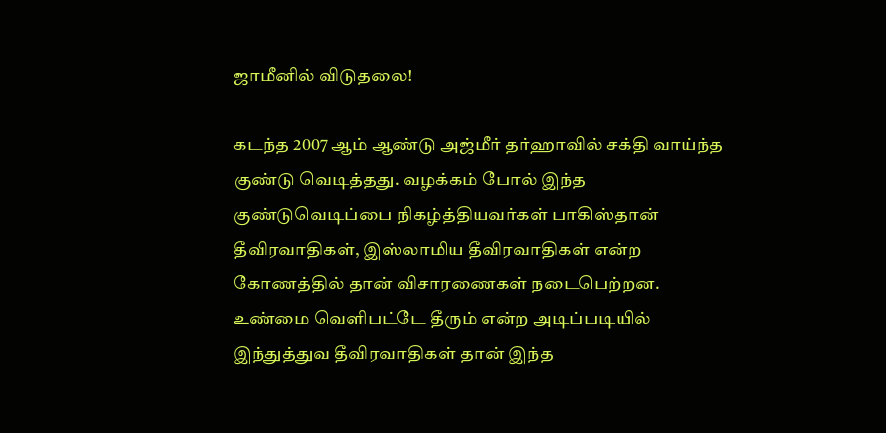ஜாமீனில் விடுதலை!

கடந்த 2007 ஆம் ஆண்டு அஜ்மீர் தர்ஹாவில் சக்தி வாய்ந்த குண்டு வெடித்தது. வழக்கம் போல் இந்த குண்டுவெடிப்பை நிகழ்த்தியவர்கள் பாகிஸ்தான் தீவிரவாதிகள், இஸ்லாமிய தீவிரவாதிகள் என்ற கோணத்தில் தான் விசாரணைகள் நடைபெற்றன. உண்மை வெளிபட்டே தீரும் என்ற அடிப்படியில் இந்துத்துவ தீவிரவாதிகள் தான் இந்த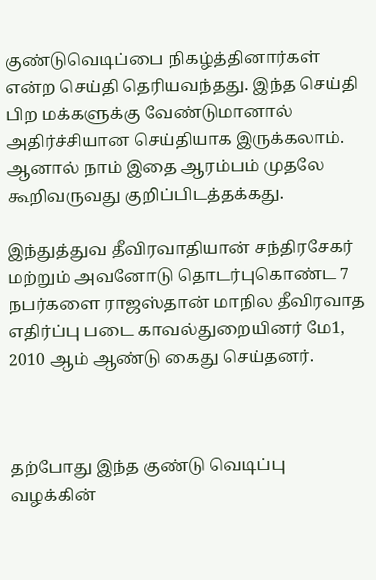குண்டுவெடிப்பை நிகழ்த்தினார்கள் என்ற செய்தி தெரியவந்தது. இந்த செய்தி பிற மக்களுக்கு வேண்டுமானால் அதிர்ச்சியான செய்தியாக இருக்கலாம். ஆனால் நாம் இதை ஆரம்பம் முதலே கூறிவருவது குறிப்பிடத்தக்கது.

இந்துத்துவ தீவிரவாதியான் சந்திரசேகர் மற்றும் அவனோடு தொடர்புகொண்ட 7 நபர்களை ராஜஸ்தான் மாநில தீவிரவாத எதிர்ப்பு படை காவல்துறையினர் மே1, 2010 ஆம் ஆண்டு கைது செய்தனர்.



தற்போது இந்த குண்டு வெடிப்பு வழக்கின்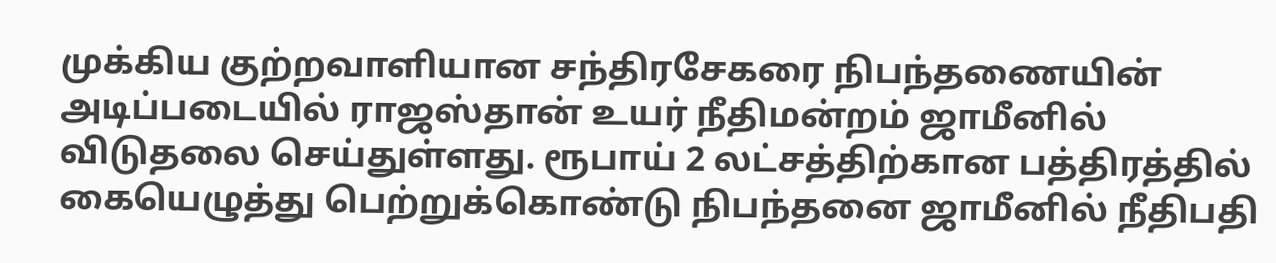முக்கிய குற்றவாளியான சந்திரசேகரை நிபந்தணையின் அடிப்படையில் ராஜஸ்தான் உயர் நீதிமன்றம் ஜாமீனில் விடுதலை செய்துள்ளது. ரூபாய் 2 லட்சத்திற்கான பத்திரத்தில் கையெழுத்து பெற்றுக்கொண்டு நிபந்தனை ஜாமீனில் நீதிபதி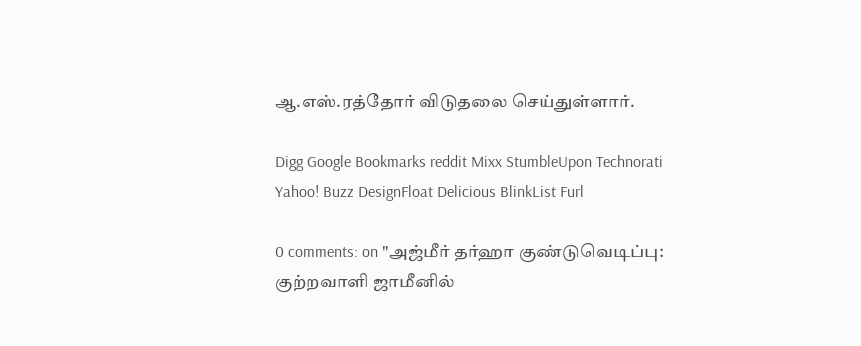ஆ.எஸ்.ரத்தோர் விடுதலை செய்துள்ளார்.

Digg Google Bookmarks reddit Mixx StumbleUpon Technorati Yahoo! Buzz DesignFloat Delicious BlinkList Furl

0 comments: on "அஜ்மீர் தர்ஹா குண்டுவெடிப்பு: குற்றவாளி ஜாமீனில்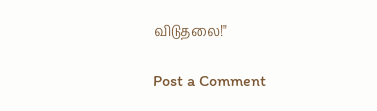விடுதலை!"

Post a Comment